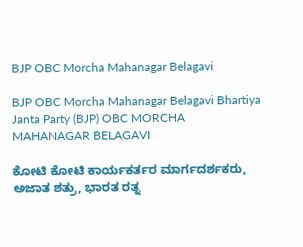BJP OBC Morcha Mahanagar Belagavi

BJP OBC Morcha Mahanagar Belagavi Bhartiya Janta Party (BJP) OBC MORCHA MAHANAGAR BELAGAVI

ಕೋಟಿ ಕೋಟಿ ಕಾರ್ಯಕರ್ತರ ಮಾರ್ಗದರ್ಶಕರು, ಅಜಾತ ಶತ್ರು, ಭಾರತ ರತ್ನ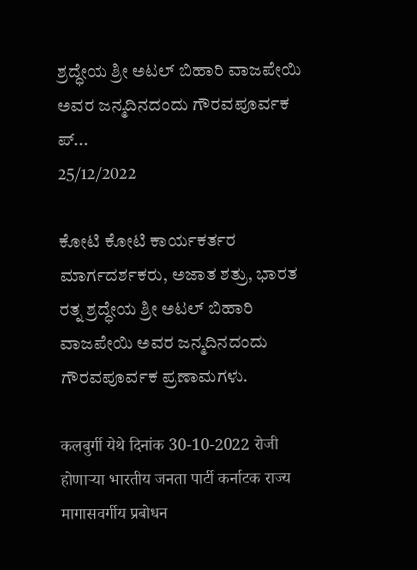ಶ್ರದ್ಧೇಯ ಶ್ರೀ ಅಟಲ್ ಬಿಹಾರಿ ವಾಜಪೇಯಿ ಅವರ ಜನ್ಮದಿನದಂದು ಗೌರವಪೂರ್ವಕ ಪ್...
25/12/2022

ಕೋಟಿ ಕೋಟಿ ಕಾರ್ಯಕರ್ತರ ಮಾರ್ಗದರ್ಶಕರು, ಅಜಾತ ಶತ್ರು, ಭಾರತ ರತ್ನ ಶ್ರದ್ಧೇಯ ಶ್ರೀ ಅಟಲ್ ಬಿಹಾರಿ ವಾಜಪೇಯಿ ಅವರ ಜನ್ಮದಿನದಂದು ಗೌರವಪೂರ್ವಕ ಪ್ರಣಾಮಗಳು.

कलबुर्गी येथे दिनांक 30-10-2022 रोजी होणाऱ्या भारतीय जनता पार्टी कर्नाटक राज्य मागासवर्गीय प्रबोधन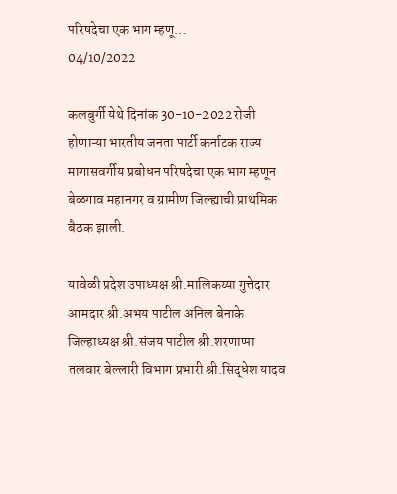परिषदेचा एक भाग म्हणू...
04/10/2022

कलबुर्गी येथे दिनांक 30-10-2022 रोजी होणाऱ्या भारतीय जनता पार्टी कर्नाटक राज्य मागासवर्गीय प्रबोधन परिषदेचा एक भाग म्हणून बेळगाव महानगर व ग्रामीण जिल्ह्याची प्राथमिक बैठक झाली.

यावेळी प्रदेश उपाध्यक्ष श्री.मालिकय्या गुत्तेदार आमदार श्री.अभय पाटील अनिल बेनाके जिल्हाध्यक्ष श्री.संजय पाटील श्री.शरणाप्पा तलवार बेल्लारी विभाग प्रभारी श्री.सिद्धेश यादव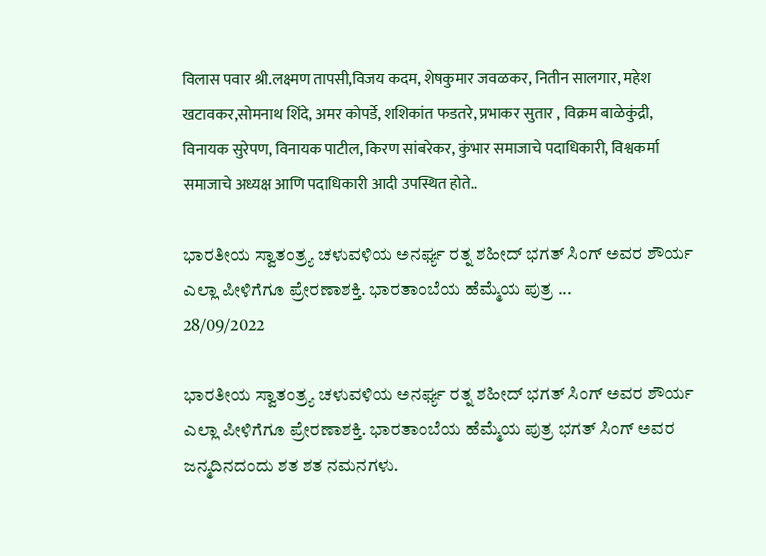विलास पवार श्री.लक्ष्मण तापसी,विजय कदम, शेषकुमार जवळकर, नितीन सालगार, महेश खटावकर,सोमनाथ शिंदे, अमर कोपर्डे, शशिकांत फडतरे, प्रभाकर सुतार , विक्रम बाळेकुंद्री, विनायक सुरेपण, विनायक पाटील, किरण सांबरेकर, कुंभार समाजाचे पदाधिकारी, विश्वकर्मा समाजाचे अध्यक्ष आणि पदाधिकारी आदी उपस्थित होते..

ಭಾರತೀಯ ಸ್ವಾತಂತ್ರ್ಯ ಚಳುವಳಿಯ ಅನರ್ಘ್ಯ ರತ್ನ ಶಹೀದ್ ಭಗತ್ ಸಿಂಗ್ ಅವರ ಶೌರ್ಯ ಎಲ್ಲಾ ಪೀಳಿಗೆಗೂ ಪ್ರೇರಣಾಶಕ್ತಿ. ಭಾರತಾಂಬೆಯ ಹೆಮ್ಮೆಯ ಪುತ್ರ ...
28/09/2022

ಭಾರತೀಯ ಸ್ವಾತಂತ್ರ್ಯ ಚಳುವಳಿಯ ಅನರ್ಘ್ಯ ರತ್ನ ಶಹೀದ್ ಭಗತ್ ಸಿಂಗ್ ಅವರ ಶೌರ್ಯ ಎಲ್ಲಾ ಪೀಳಿಗೆಗೂ ಪ್ರೇರಣಾಶಕ್ತಿ. ಭಾರತಾಂಬೆಯ ಹೆಮ್ಮೆಯ ಪುತ್ರ ಭಗತ್‌ ಸಿಂಗ್ ಅವರ ಜನ್ಮದಿನದಂದು ಶತ ಶತ ನಮನಗಳು.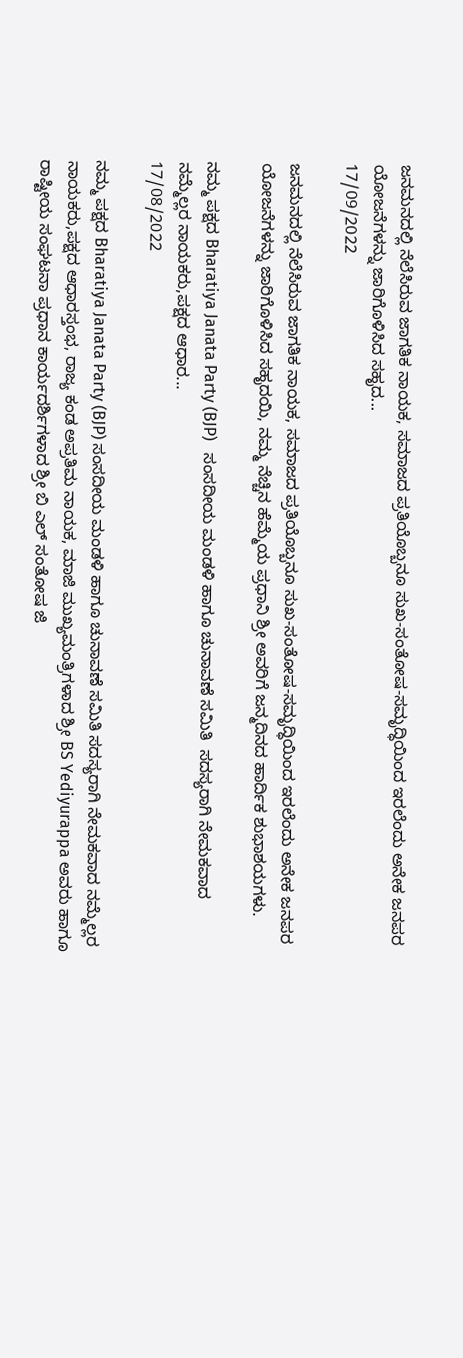ಜನಮನದಲ್ಲಿ ನೆಲೆಸಿರುವ ಜಾಗತಿಕ ನಾಯಕ, ಸಮಾಜದ ಪ್ರತಿಯೊಬ್ಬನೂ ಸುಖ-ಸಂತೋಷ-ಸಮೃದ್ಧಿಯಿಂದ ಇರಲೆಂದು ಅನೇಕ ಜನಪರ ಯೋಜನೆಗಳನ್ನು ಜಾರಿಗೊಳಿಸಿದ ಸಹೃದ...
17/09/2022

ಜನಮನದಲ್ಲಿ ನೆಲೆಸಿರುವ ಜಾಗತಿಕ ನಾಯಕ, ಸಮಾಜದ ಪ್ರತಿಯೊಬ್ಬನೂ ಸುಖ-ಸಂತೋಷ-ಸಮೃದ್ಧಿಯಿಂದ ಇರಲೆಂದು ಅನೇಕ ಜನಪರ ಯೋಜನೆಗಳನ್ನು ಜಾರಿಗೊಳಿಸಿದ ಸಹೃದಯಿ, ನಮ್ಮ ನೆಚ್ಚಿನ ಹೆಮ್ಮೆಯ ಪ್ರಧಾನಿ ಶ್ರೀ ಅವರಿಗೆ ಜನ್ಮದಿನದ ಹಾರ್ದಿಕ ಶುಭಾಶಯಗಳು.

ನಮ್ಮ ಪಕ್ಷದ Bharatiya Janata Party (BJP)   ಸಂಸದೀಯ ಮಂಡಳಿ ಹಾಗೂ ಚುನಾವಣೆ ಸಮಿತಿ  ಸದಸ್ಯರಾಗಿ ನೇಮಕವಾದ ನಮ್ಮೆಲ್ಲರ ನಾಯಕರು,ಪಕ್ಷದ ಆಧಾರ...
17/08/2022

ನಮ್ಮ ಪಕ್ಷದ Bharatiya Janata Party (BJP) ಸಂಸದೀಯ ಮಂಡಳಿ ಹಾಗೂ ಚುನಾವಣೆ ಸಮಿತಿ ಸದಸ್ಯರಾಗಿ ನೇಮಕವಾದ ನಮ್ಮೆಲ್ಲರ ನಾಯಕರು,ಪಕ್ಷದ ಆಧಾರಸ್ತಂಭ, ರಾಜ್ಯ ಕಂಡ ಅಪ್ರತಿಮ ನಾಯಕ, ಮಾಜಿ ಮುಖ್ಯಮಂತ್ರಿಗಳಾದ ಶ್ರೀ BS Yediyurappa ಅವರು ಹಾಗೂ ರಾಷ್ಟೀಯ ಸಂಘಟನಾ ಪ್ರಧಾನ ಕಾರ್ಯದರ್ಶಿಗಳಾದ ಶ್ರೀ ಬಿ ಎಲ್ ಸಂತೋಷ ಜಿ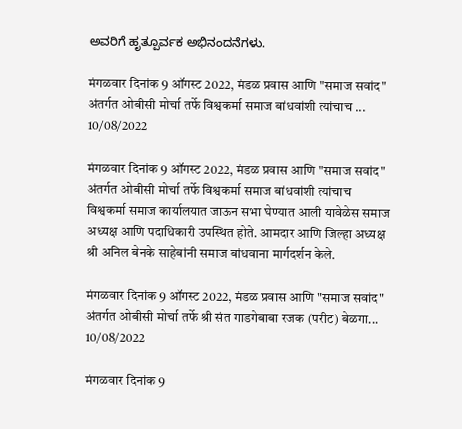ಅವರಿಗೆ ಹೃತ್ಪೂರ್ವಕ ಅಭಿನಂದನೆಗಳು.

मंगळवार दिनांक 9 ऑगस्ट 2022, मंडळ प्रवास आणि "समाज सवांद" अंतर्गत ओबीसी मोर्चा तर्फे विश्वकर्मा समाज बांधवांशी त्यांचाच ...
10/08/2022

मंगळवार दिनांक 9 ऑगस्ट 2022, मंडळ प्रवास आणि "समाज सवांद" अंतर्गत ओबीसी मोर्चा तर्फे विश्वकर्मा समाज बांधवांशी त्यांचाच विश्वकर्मा समाज कार्यालयात जाऊन सभा घेण्यात आली यावेळेस समाज अध्यक्ष आणि पदाधिकारी उपस्थित होते. आमदार आणि जिल्हा अध्यक्ष श्री अनिल बेनके साहेबांनी समाज बांधवाना मार्गदर्शन केले.

मंगळवार दिनांक 9 ऑगस्ट 2022, मंडळ प्रवास आणि "समाज सवांद" अंतर्गत ओबीसी मोर्चा तर्फे श्री संत गाडगेबाबा रजक (परीट) बेळगा...
10/08/2022

मंगळवार दिनांक 9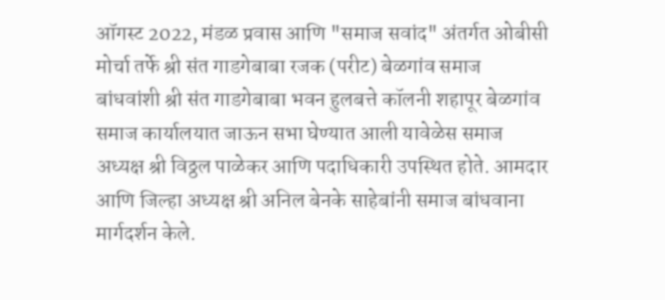ऑगस्ट 2022, मंडळ प्रवास आणि "समाज सवांद" अंतर्गत ओबीसी मोर्चा तर्फे श्री संत गाडगेबाबा रजक (परीट) बेळगांव समाज बांधवांशी श्री संत गाडगेबाबा भवन हुलबत्ते कॉलनी शहापूर बेळगांव समाज कार्यालयात जाऊन सभा घेण्यात आली यावेळेस समाज अध्यक्ष श्री विठ्ठल पाळेकर आणि पदाधिकारी उपस्थित होते. आमदार आणि जिल्हा अध्यक्ष श्री अनिल बेनके साहेबांनी समाज बांधवाना मार्गदर्शन केले.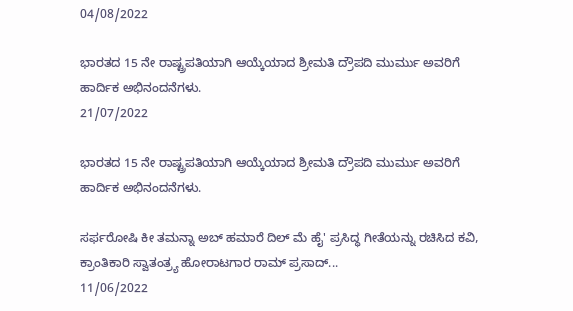04/08/2022

ಭಾರತದ 15 ನೇ ರಾಷ್ಟ್ರಪತಿಯಾಗಿ ಆಯ್ಕೆಯಾದ ಶ್ರೀಮತಿ ದ್ರೌಪದಿ ಮುರ್ಮು ಅವರಿಗೆ ಹಾರ್ದಿಕ ಅಭಿನಂದನೆಗಳು.
21/07/2022

ಭಾರತದ 15 ನೇ ರಾಷ್ಟ್ರಪತಿಯಾಗಿ ಆಯ್ಕೆಯಾದ ಶ್ರೀಮತಿ ದ್ರೌಪದಿ ಮುರ್ಮು ಅವರಿಗೆ ಹಾರ್ದಿಕ ಅಭಿನಂದನೆಗಳು.

ಸರ್ಫರೋಷಿ ಕೀ ತಮನ್ನಾ ಅಬ್‌ ಹಮಾರೆ ದಿಲ್‌ ಮೆ ಹೈ' ಪ್ರಸಿದ್ಧ ಗೀತೆಯನ್ನು ರಚಿಸಿದ ಕವಿ, ಕ್ರಾಂತಿಕಾರಿ ಸ್ವಾತಂತ್ರ್ಯ ಹೋರಾಟಗಾರ ರಾಮ್‌ ಪ್ರಸಾದ್...
11/06/2022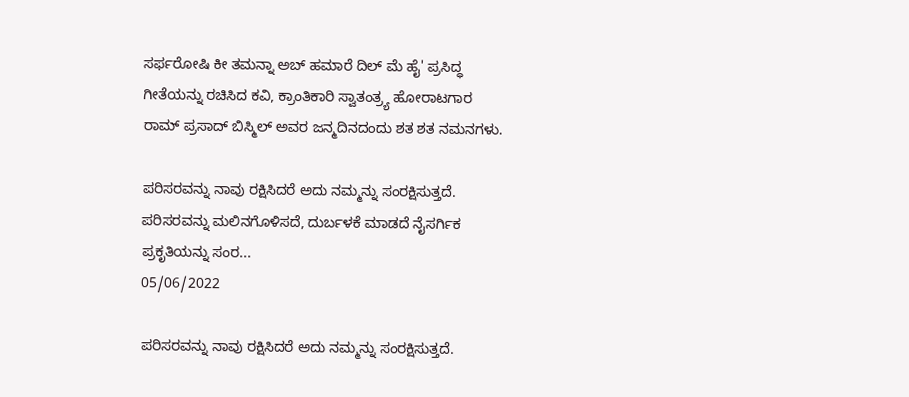ಸರ್ಫರೋಷಿ ಕೀ ತಮನ್ನಾ ಅಬ್‌ ಹಮಾರೆ ದಿಲ್‌ ಮೆ ಹೈ' ಪ್ರಸಿದ್ಧ ಗೀತೆಯನ್ನು ರಚಿಸಿದ ಕವಿ, ಕ್ರಾಂತಿಕಾರಿ ಸ್ವಾತಂತ್ರ್ಯ ಹೋರಾಟಗಾರ ರಾಮ್‌ ಪ್ರಸಾದ್‌ ಬಿಸ್ಮಿಲ್‌ ಅವರ ಜನ್ಮದಿನದಂದು ಶತ ಶತ ನಮನಗಳು.

ಪರಿಸರವನ್ನು ನಾವು ರಕ್ಷಿಸಿದರೆ ಅದು ನಮ್ಮನ್ನು ಸಂರಕ್ಷಿಸುತ್ತದೆ. ಪರಿಸರವನ್ನು ಮಲಿನಗೊಳಿಸದೆ, ದುರ್ಬಳಕೆ ಮಾಡದೆ ನೈಸರ್ಗಿಕ ಪ್ರಕೃತಿಯನ್ನು ಸಂರ...
05/06/2022

ಪರಿಸರವನ್ನು ನಾವು ರಕ್ಷಿಸಿದರೆ ಅದು ನಮ್ಮನ್ನು ಸಂರಕ್ಷಿಸುತ್ತದೆ.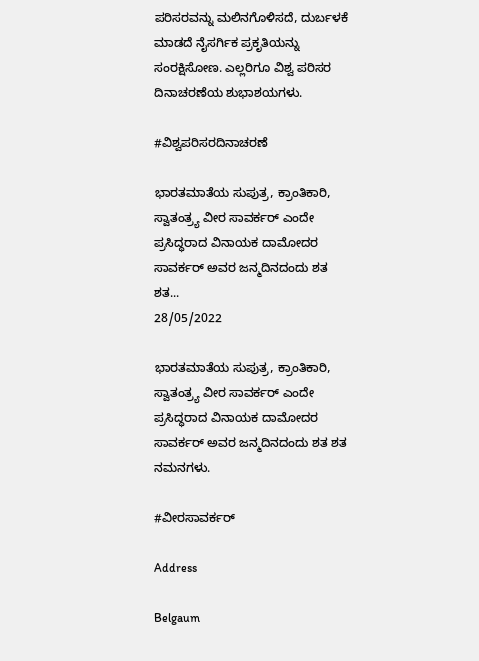ಪರಿಸರವನ್ನು ಮಲಿನಗೊಳಿಸದೆ, ದುರ್ಬಳಕೆ ಮಾಡದೆ ನೈಸರ್ಗಿಕ ಪ್ರಕೃತಿಯನ್ನು ಸಂರಕ್ಷಿಸೋಣ. ಎಲ್ಲರಿಗೂ ವಿಶ್ವ ಪರಿಸರ ದಿನಾಚರಣೆಯ ಶುಭಾಶಯಗಳು.

#ವಿಶ್ವಪರಿಸರದಿನಾಚರಣೆ

ಭಾರತಮಾತೆಯ ಸುಪುತ್ರ, ಕ್ರಾಂತಿಕಾರಿ, ಸ್ವಾತಂತ್ರ್ಯ ವೀರ ಸಾವರ್ಕರ್‌ ಎಂದೇ ಪ್ರಸಿದ್ಧರಾದ ವಿನಾಯಕ ದಾಮೋದರ ಸಾವರ್ಕರ್‌ ಅವರ ಜನ್ಮದಿನದಂದು ಶತ ಶತ...
28/05/2022

ಭಾರತಮಾತೆಯ ಸುಪುತ್ರ, ಕ್ರಾಂತಿಕಾರಿ, ಸ್ವಾತಂತ್ರ್ಯ ವೀರ ಸಾವರ್ಕರ್‌ ಎಂದೇ ಪ್ರಸಿದ್ಧರಾದ ವಿನಾಯಕ ದಾಮೋದರ ಸಾವರ್ಕರ್‌ ಅವರ ಜನ್ಮದಿನದಂದು ಶತ ಶತ ನಮನಗಳು.

#ವೀರಸಾವರ್ಕರ್

Address

Belgaum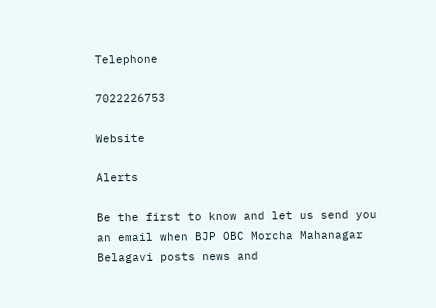Telephone

7022226753

Website

Alerts

Be the first to know and let us send you an email when BJP OBC Morcha Mahanagar Belagavi posts news and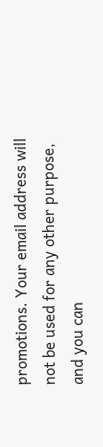promotions. Your email address will not be used for any other purpose, and you can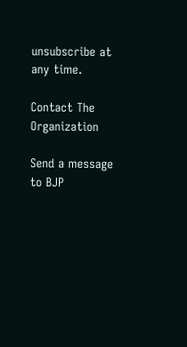unsubscribe at any time.

Contact The Organization

Send a message to BJP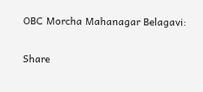OBC Morcha Mahanagar Belagavi:

Share